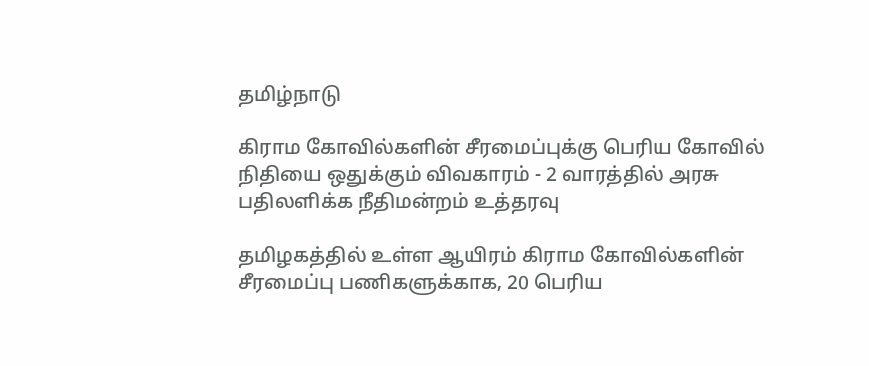தமிழ்நாடு

கிராம கோவில்களின் சீரமைப்புக்கு பெரிய கோவில் நிதியை ஒதுக்கும் விவகாரம் - 2 வாரத்தில் அரசு பதிலளிக்க நீதிமன்றம் உத்தரவு

தமிழகத்தில் உள்ள ஆயிரம் கிராம கோவில்களின் சீரமைப்பு பணிகளுக்காக, 20 பெரிய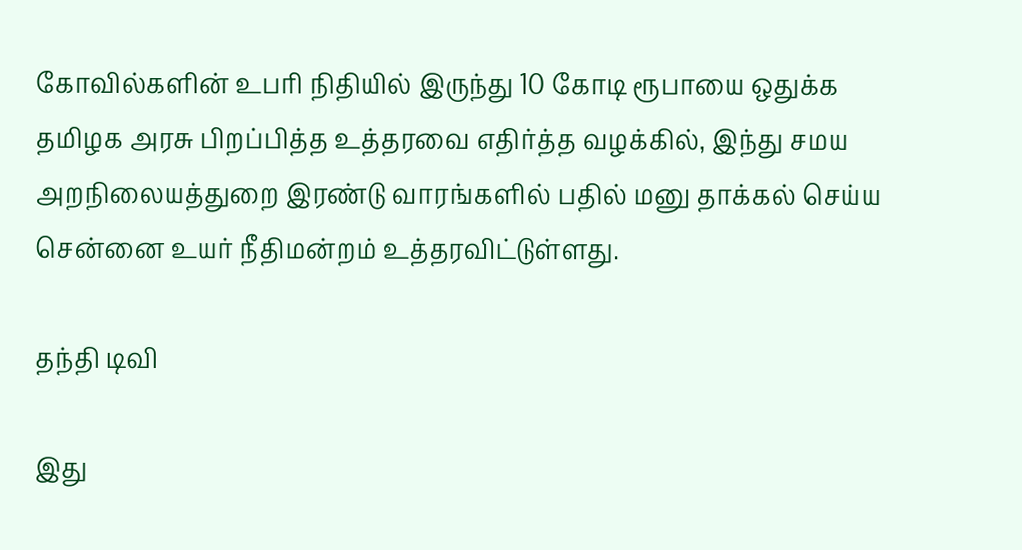கோவில்களின் உபரி நிதியில் இருந்து 10 கோடி ரூபாயை ஒதுக்க தமிழக அரசு பிறப்பித்த உத்தரவை எதிர்த்த வழக்கில், இந்து சமய அறநிலையத்துறை இரண்டு வாரங்களில் பதில் மனு தாக்கல் செய்ய சென்னை உயர் நீதிமன்றம் உத்தரவிட்டுள்ளது.

தந்தி டிவி

இது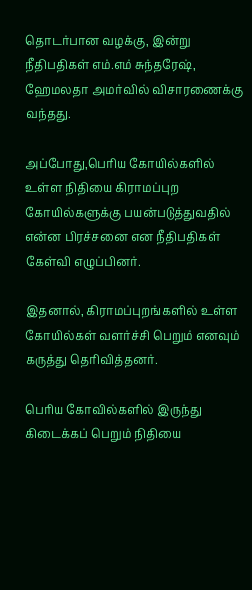தொடர்பான வழக்கு, இன்று நீதிபதிகள் எம்.எம் சுந்தரேஷ், ஹேமலதா அமர்வில் விசாரணைக்கு வந்தது.

அப்போது,பெரிய கோயில்களில் உள்ள நிதியை கிராமப்புற கோயில்களுக்கு பயன்படுத்துவதில் என்ன பிரச்சனை என நீதிபதிகள் கேள்வி எழுப்பினர்.

இதனால், கிராமப்புறங்களில் உள்ள கோயில்கள் வளர்ச்சி பெறும் எனவும் கருத்து தெரிவித்தனர்.

பெரிய கோவில்களில் இருந்து கிடைக்கப் பெறும் நிதியை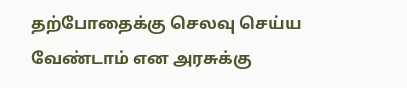தற்போதைக்கு செலவு செய்ய வேண்டாம் என அரசுக்கு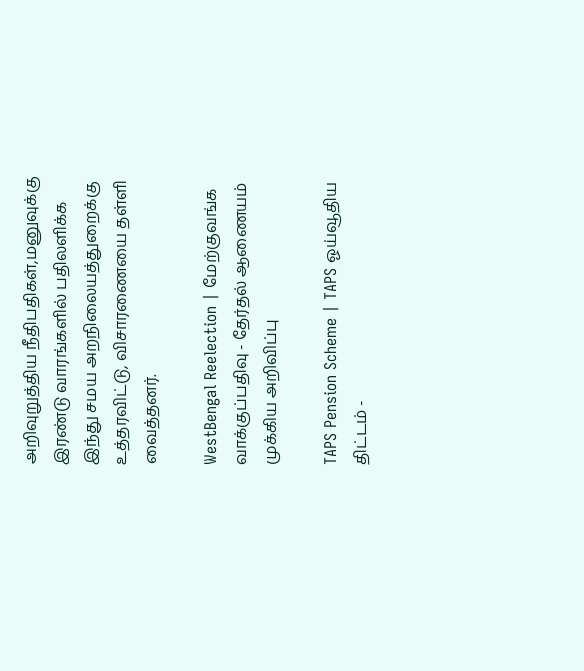அறிவுறுத்திய நீதிபதிகள்,மனுவுக்கு இரண்டு வாரங்களில் பதிலளிக்க இந்து சமய அறநிலையத்துறைக்கு உத்தரவிட்டு, விசாரணையை தள்ளி வைத்தனர்.

WestBengal Reelection | மேற்குவங்க வாக்குப்பதிவு - தேர்தல் ஆணையம் முக்கிய அறிவிப்பு

TAPS Pension Scheme | TAPS ஓய்வூதிய திட்டம் -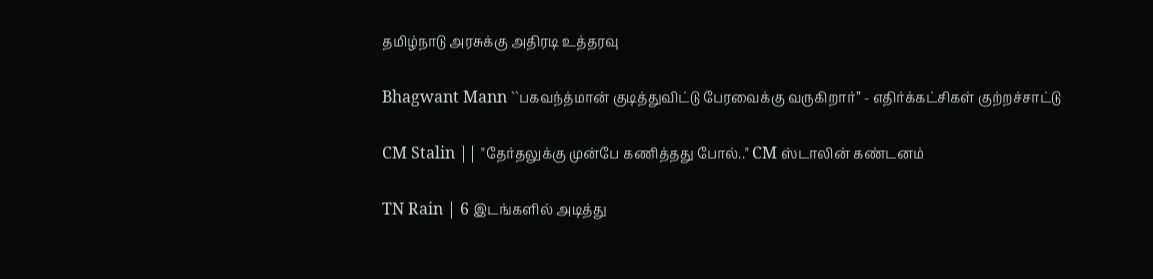தமிழ்நாடு அரசுக்கு அதிரடி உத்தரவு

Bhagwant Mann ``பகவந்த்மான் குடித்துவிட்டு பேரவைக்கு வருகிறார்’’ - எதிர்க்கட்சிகள் குற்றச்சாட்டு

CM Stalin || "தேர்தலுக்கு முன்பே கணித்தது போல்.." CM ஸ்டாலின் கண்டனம்

TN Rain | 6 இடங்களில் அடித்து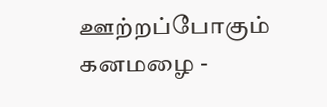ஊற்றப்போகும் கனமழை -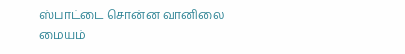ஸ்பாட்டை சொன்ன வானிலை மையம்